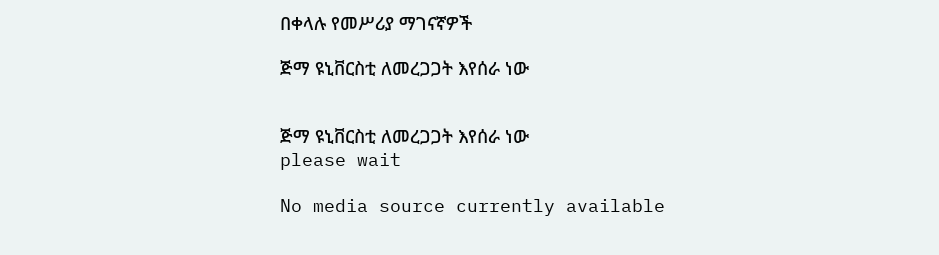በቀላሉ የመሥሪያ ማገናኛዎች

ጅማ ዩኒቨርስቲ ለመረጋጋት እየሰራ ነው


ጅማ ዩኒቨርስቲ ለመረጋጋት እየሰራ ነው
please wait

No media source currently available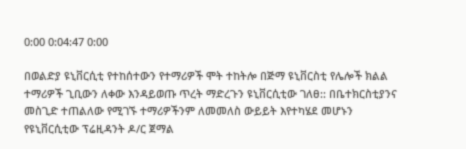0:00 0:04:47 0:00

በወልድያ ዩኒቨርሲቲ የተከሰተውን የተማሪዎች ሞት ተከትሎ በጅማ ዩኒቨርስቲ የሌሎች ክልል ተማሪዎች ጊቢውን ለቀው እንዳይወጡ ጥረት ማድረጉን ዩኒቨርሲቲው ገለፀ:: በቤተክርስቲያንና መስጊድ ተጠልለው የሚገኙ ተማሪዎችንም ለመመለስ ውይይት እየተካሄደ መሆኑን የዩኒቨርሲቲው ፕሬዚዳንት ዶ/ር ጀማል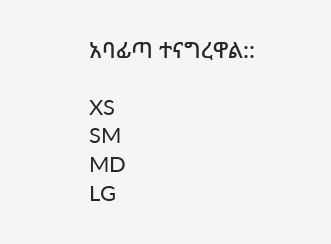አባፊጣ ተናግረዋል::

XS
SM
MD
LG